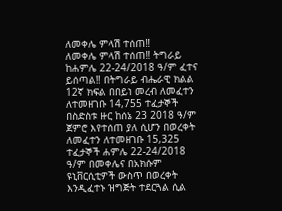ለመቀሌ ምላሽ ተሰጠ‼
ለመቀሌ ምላሽ ተሰጠ‼ ትግራይ ከሐምሌ 22-24/2018 ዓ/ም ፈተና ይሰጣል‼ በትግራይ ብሔራዊ ክልል 12ኛ ክፍል በበይነ መረብ ለመፈተን ለተመዘገቡ 14,755 ተፈታኞች በስድስቱ ዙር ከሰኔ 23 2018 ዓ/ም ጀምሮ እየተሰጠ ያለ ሲሆን በወረቀት ለመፈተን ለተመዘገቡ 15,325 ተፈታኞች ሐምሌ 22-24/2018 ዓ/ም በመቀሌና በአክሱም ዩኒቨርሲቲዎች ውስጥ በወረቀት እንዲፈተኑ ዝግጅት ተደርጓል ሲል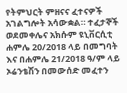የትምህርት ምዘናና ፈተናዎች አገልግሎት አሳውቋል። ተፈታኞች ወደመቀሌና አክሱም ዩኒቨርሲቲ ሐምሌ 20/2018 ላይ በመግባት እና በሐምሌ 21/2018 ዓ/ም ላይ ኦሬንቴሽን በመውሰድ መፈተን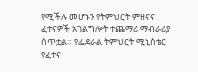የሚችሉ መሆኑን የትምህርት ምዘናና ፈተናዎች አገልግሎት ተጨማሪ ማብራሪያ ሰጥቷል። የፌደራል ትምህርት ሚኒስቴር የፈተና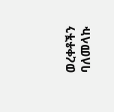ወረቀቶችን ባለመላኩ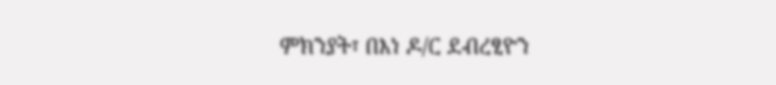ምክንያት፣ በእነ ዶ/ር ደብረፂዮን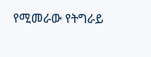የሚመራው የትግራይ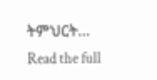ትምህርት…
Read the full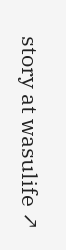story at wasulife ↗